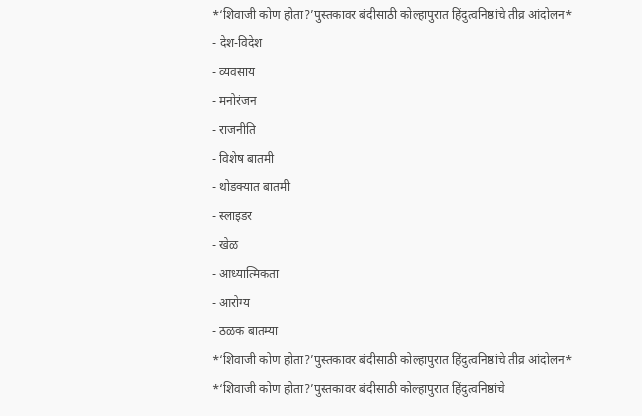*‘शिवाजी कोण होता?’पुस्तकावर बंदीसाठी कोल्हापुरात हिंदुत्वनिष्ठांचे तीव्र आंदोलन*
- देश-विदेश
- व्यवसाय
- मनोरंजन
- राजनीति
- विशेष बातमी
- थोडक्यात बातमी
- स्लाइडर
- खेळ
- आध्यात्मिकता
- आरोग्य
- ठळक बातम्या
*‘शिवाजी कोण होता?’पुस्तकावर बंदीसाठी कोल्हापुरात हिंदुत्वनिष्ठांचे तीव्र आंदोलन*
*‘शिवाजी कोण होता?’पुस्तकावर बंदीसाठी कोल्हापुरात हिंदुत्वनिष्ठांचे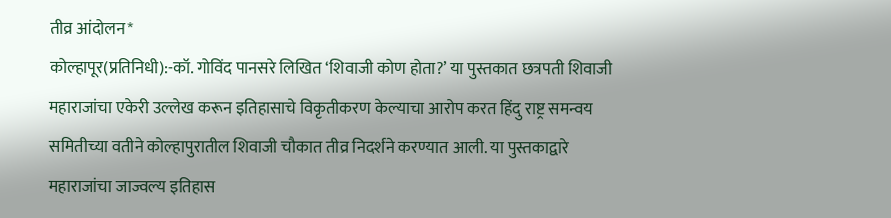तीव्र आंदोलन*
कोल्हापूर(प्रतिनिधी):-कॉ. गोविंद पानसरे लिखित ‘शिवाजी कोण होता?’ या पुस्तकात छत्रपती शिवाजी महाराजांचा एकेरी उल्लेख करून इतिहासाचे विकृतीकरण केल्याचा आरोप करत हिंदु राष्ट्र समन्वय समितीच्या वतीने कोल्हापुरातील शिवाजी चौकात तीव्र निदर्शने करण्यात आली. या पुस्तकाद्वारे महाराजांचा जाज्वल्य इतिहास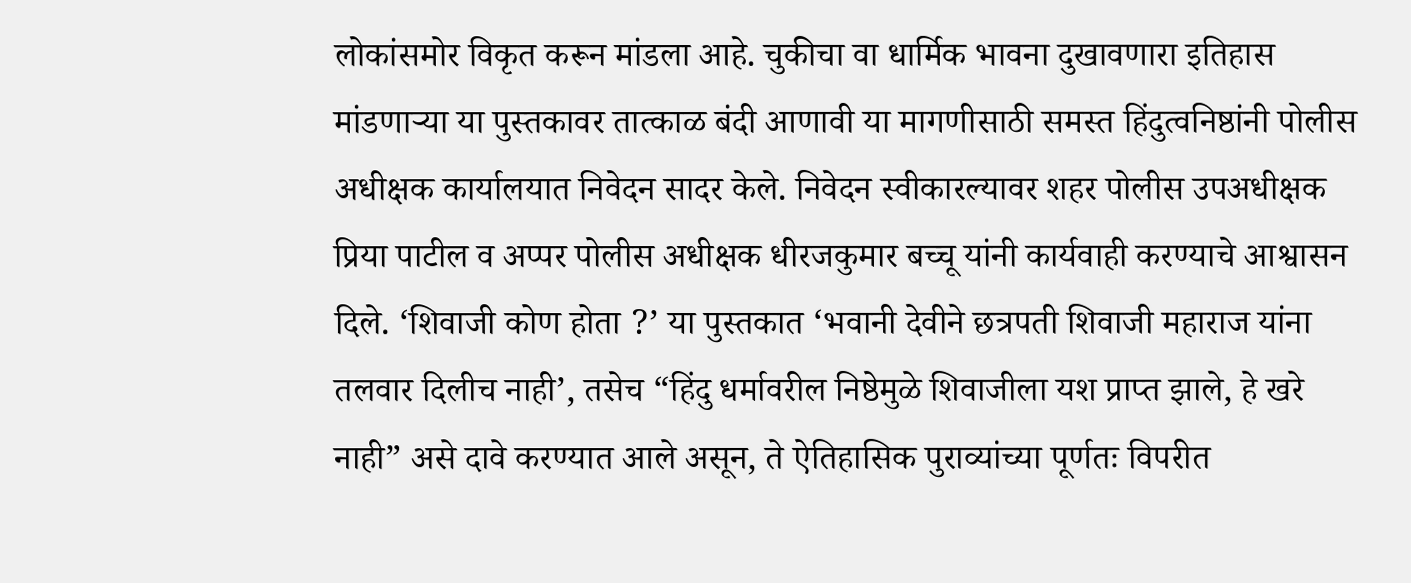लोकांसमोर विकृत करून मांडला आहे. चुकीचा वा धार्मिक भावना दुखावणारा इतिहास मांडणाऱ्या या पुस्तकावर तात्काळ बंदी आणावी या मागणीसाठी समस्त हिंदुत्वनिष्ठांनी पोलीस अधीक्षक कार्यालयात निवेदन सादर केले. निवेदन स्वीकारल्यावर शहर पोलीस उपअधीक्षक प्रिया पाटील व अप्पर पोलीस अधीक्षक धीरजकुमार बच्चू यांनी कार्यवाही करण्याचे आश्वासन दिले. ‘शिवाजी कोण होता ?’ या पुस्तकात ‘भवानी देवीने छत्रपती शिवाजी महाराज यांना तलवार दिलीच नाही’, तसेच “हिंदु धर्मावरील निष्ठेमुळे शिवाजीला यश प्राप्त झाले, हे खरे नाही” असे दावे करण्यात आले असून, ते ऐतिहासिक पुराव्यांच्या पूर्णतः विपरीत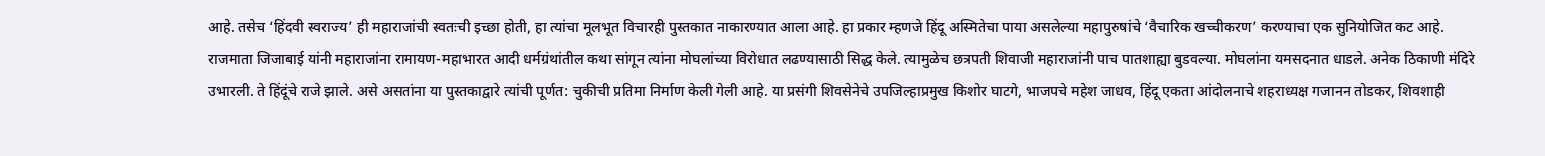आहे. तसेच ‘हिंदवी स्वराज्य’ ही महाराजांची स्वतःची इच्छा होती, हा त्यांचा मूलभूत विचारही पुस्तकात नाकारण्यात आला आहे. हा प्रकार म्हणजे हिंदू अस्मितेचा पाया असलेल्या महापुरुषांचे ‘वैचारिक खच्चीकरण’ करण्याचा एक सुनियोजित कट आहे. राजमाता जिजाबाई यांनी महाराजांना रामायण-महाभारत आदी धर्मग्रंथांतील कथा सांगून त्यांना मोघलांच्या विरोधात लढण्यासाठी सिद्ध केले. त्यामुळेच छत्रपती शिवाजी महाराजांनी पाच पातशाह्या बुडवल्या. मोघलांना यमसदनात धाडले. अनेक ठिकाणी मंदिरे उभारली. ते हिंदूंचे राजे झाले. असे असतांना या पुस्तकाद्वारे त्यांची पूर्णत: चुकीची प्रतिमा निर्माण केली गेली आहे. या प्रसंगी शिवसेनेचे उपजिल्हाप्रमुख किशोर घाटगे, भाजपचे महेश जाधव, हिंदू एकता आंदोलनाचे शहराध्यक्ष गजानन तोडकर, शिवशाही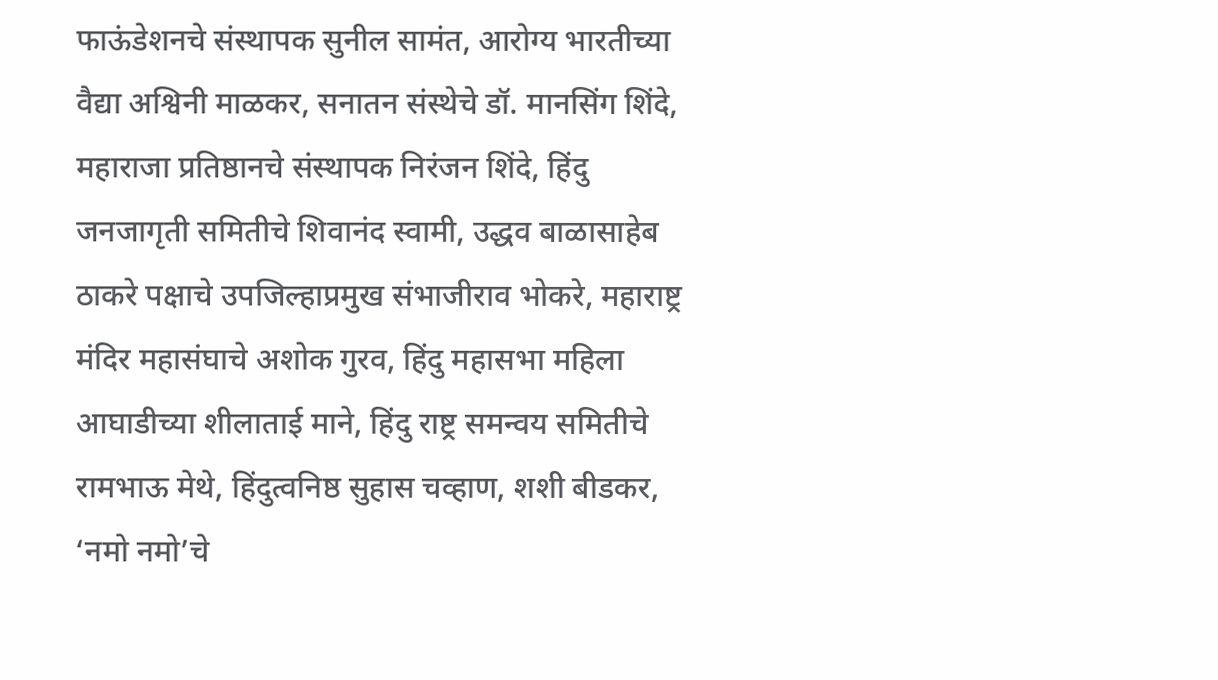फाऊंडेशनचे संस्थापक सुनील सामंत, आरोग्य भारतीच्या वैद्या अश्विनी माळकर, सनातन संस्थेचे डॉ. मानसिंग शिंदे, महाराजा प्रतिष्ठानचे संस्थापक निरंजन शिंदे, हिंदु जनजागृती समितीचे शिवानंद स्वामी, उद्धव बाळासाहेब ठाकरे पक्षाचे उपजिल्हाप्रमुख संभाजीराव भोकरे, महाराष्ट्र मंदिर महासंघाचे अशोक गुरव, हिंदु महासभा महिला आघाडीच्या शीलाताई माने, हिंदु राष्ट्र समन्वय समितीचे रामभाऊ मेथे, हिंदुत्वनिष्ठ सुहास चव्हाण, शशी बीडकर, ‘नमो नमो’चे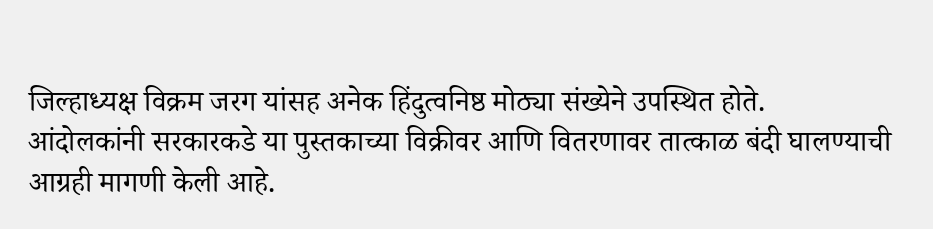जिल्हाध्यक्ष विक्रम जरग यांसह अनेक हिंदुत्वनिष्ठ मोठ्या संख्येने उपस्थित होते.
आंदोलकांनी सरकारकडे या पुस्तकाच्या विक्रीवर आणि वितरणावर तात्काळ बंदी घालण्याची आग्रही मागणी केली आहे.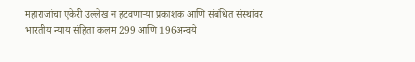महाराजांचा एकेरी उल्लेख न हटवणाऱ्या प्रकाशक आणि संबंधित संस्थांवर भारतीय न्याय संहिता कलम 299 आणि 196अन्वये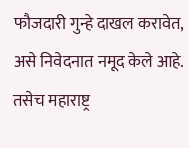फौजदारी गुन्हे दाखल करावेत, असे निवेदनात नमूद केले आहे. तसेच महाराष्ट्र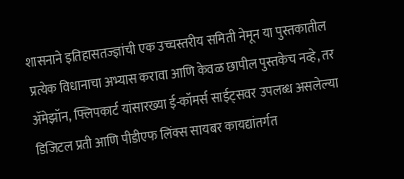शासनाने इतिहासतज्ज्ञांची एक उच्चस्तरीय समिती नेमून या पुस्तकातील प्रत्येक विधानाचा अभ्यास करावा आणि केवळ छापील पुस्तकेच नव्हे, तर ॲमेझॉन, फ्लिपकार्ट यांसारख्या ई-कॉमर्स साईट्सवर उपलब्ध असलेल्या डिजिटल प्रती आणि पीडीएफ लिंक्स सायबर कायद्यांतर्गत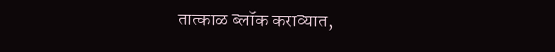तात्काळ ब्लॉक कराव्यात,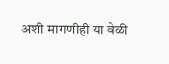अशी मागणीही या वेळी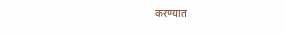करण्यात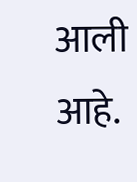आली आहे.